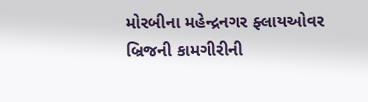મોરબીના મહેન્દ્રનગર ફ્લાયઓવર બ્રિજની કામગીરીની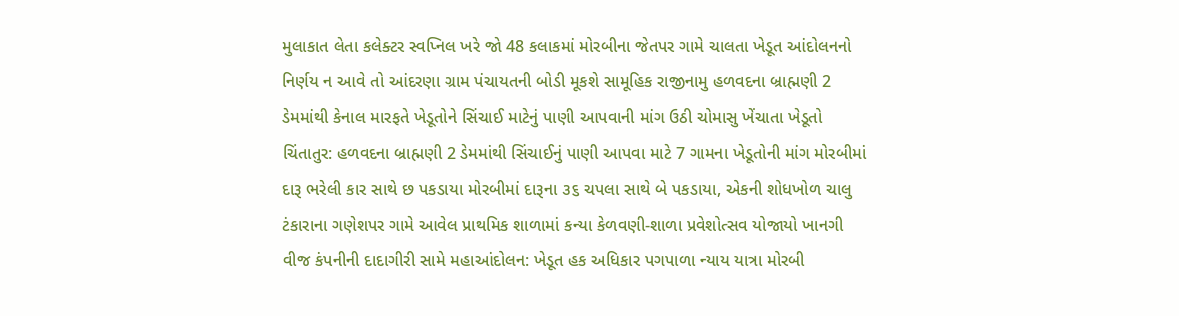મુલાકાત લેતા કલેક્ટર સ્વપ્નિલ ખરે જો 48 કલાકમાં મોરબીના જેતપર ગામે ચાલતા ખેડૂત આંદોલનનો નિર્ણય ન આવે તો આંદરણા ગ્રામ પંચાયતની બોડી મૂકશે સામૂહિક રાજીનામુ હળવદના બ્રાહ્મણી 2 ડેમમાંથી કેનાલ મારફતે ખેડૂતોને સિંચાઈ માટેનું પાણી આપવાની માંગ ઉઠી ચોમાસુ ખેંચાતા ખેડૂતો ચિંતાતુર: હળવદના બ્રાહ્મણી 2 ડેમમાંથી સિંચાઈનું પાણી આપવા માટે 7 ગામના ખેડૂતોની માંગ મોરબીમાં દારૂ ભરેલી કાર સાથે છ પકડાયા મોરબીમાં દારૂના ૩૬ ચપલા સાથે બે પકડાયા, એકની શોધખોળ ચાલુ ટંકારાના ગણેશપર ગામે આવેલ પ્રાથમિક શાળામાં કન્યા કેળવણી-શાળા પ્રવેશોત્સવ યોજાયો ખાનગી વીજ કંપનીની દાદાગીરી સામે મહાઆંદોલન: ખેડૂત હક અધિકાર પગપાળા ન્યાય યાત્રા મોરબી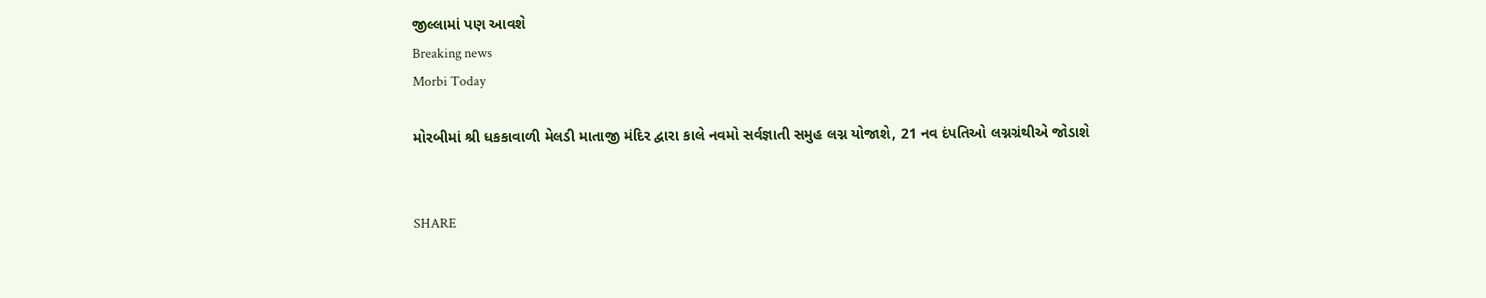જીલ્લામાં પણ આવશે
Breaking news
Morbi Today

મોરબીમાં શ્રી ધકકાવાળી મેલડી માતાજી મંદિર દ્વારા કાલે નવમો સર્વજ્ઞાતી સમુહ લગ્ન યોજાશે, 21 નવ દંપતિઓ લગ્નગ્રંથીએ જોડાશે


SHARE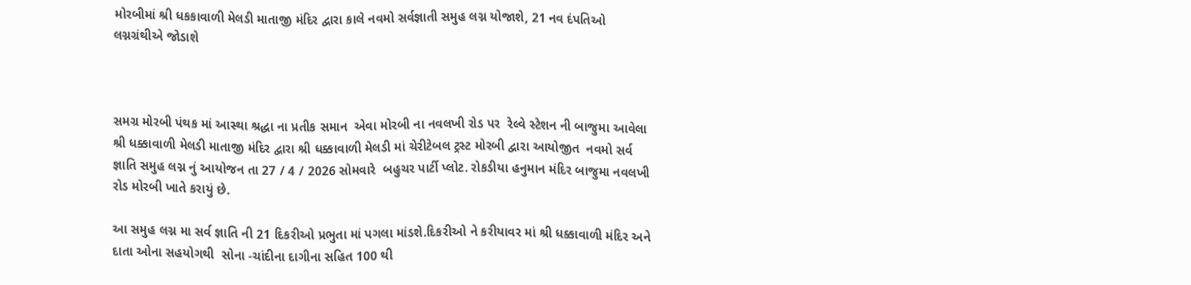મોરબીમાં શ્રી ધકકાવાળી મેલડી માતાજી મંદિર દ્વારા કાલે નવમો સર્વજ્ઞાતી સમુહ લગ્ન યોજાશે, 21 નવ દંપતિઓ લગ્નગ્રંથીએ જોડાશે



સમગ્ર મોરબી પંથક માં આસ્થા શ્રદ્ધા ના પ્રતીક સમાન  એવા મોરબી ના નવલખી રોડ પર  રેલ્વે સ્ટેશન ની બાજુમા આવેલા શ્રી ધક્કાવાળી મેલડી માતાજી મંદિર દ્વારા શ્રી ધક્કાવાળી મેલડી માં ચેરીટેબલ ટ્રસ્ટ મોરબી દ્વારા આયોજીત  નવમો સર્વ જ્ઞાતિ સમુહ લગ્ન નું આયોજન તા 27 / 4 / 2026 સોમવારે  બહુચર પાર્ટી પ્લોટ. રોકડીયા હનુમાન મંદિર બાજુમા નવલખી રોડ મોરબી ખાતે કરાયું છે.

આ સમુહ લગ્ન મા સર્વ જ્ઞાતિ ની 21 દિકરીઓ પ્રભુતા માં પગલા માંડશે.દિકરીઓ ને કરીયાવર માં શ્રી ધક્કાવાળી મંદિર અને  દાતા ઓના સહયોગથી  સોના -ચાંદીના દાગીના સહિત 100 થી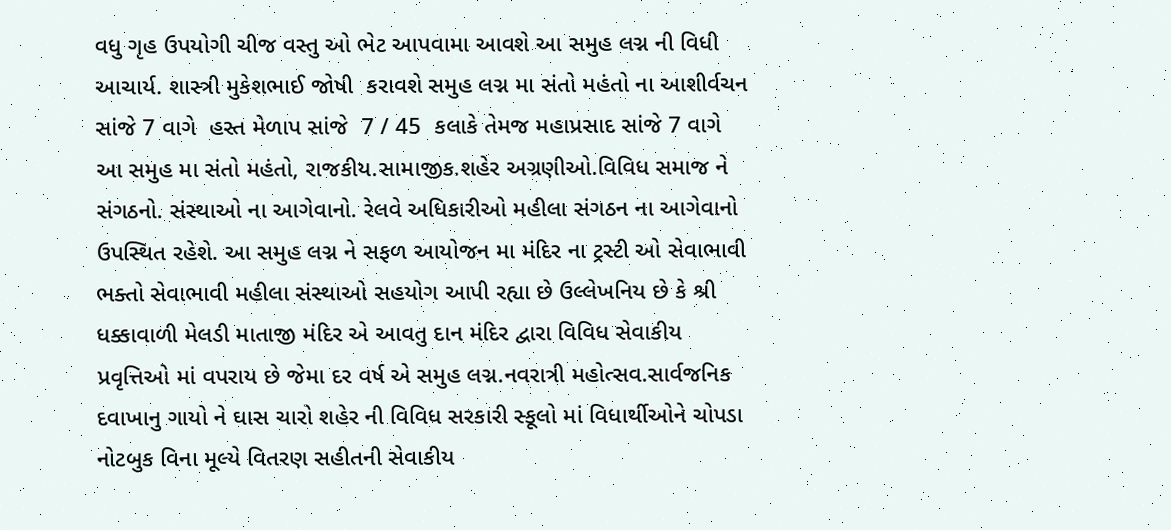વધુ ગૃહ ઉપયોગી ચીજ વસ્તુ ઓ ભેટ આપવામા આવશે આ સમુહ લગ્ન ની વિધી આચાર્ય. શાસ્ત્રી મુકેશભાઈ જોષી  કરાવશે સમુહ લગ્ન મા સંતો મહંતો ના આશીર્વચન સાંજે 7 વાગે  હસ્ત મેળાપ સાંજે  7 / 45  કલાકે તેમજ મહાપ્રસાદ સાંજે 7 વાગે આ સમુહ મા સંતો મહંતો, રાજકીય.સામાજીક.શહેર અગ્રણીઓ.વિવિધ સમાજ ને સંગઠનો. સંસ્થાઓ ના આગેવાનો. રેલવે અધિકારીઓ મહીલા સંગઠન ના આગેવાનો ઉપસ્થિત રહેશે. આ સમુહ લગ્ન ને સફળ આયોજન મા મંદિર ના ટ્રસ્ટી ઓ સેવાભાવી ભક્તો સેવાભાવી મહીલા સંસ્થાઓ સહયોગ આપી રહ્યા છે ઉલ્લેખનિય છે કે શ્રી ધક્કાવાળી મેલડી માતાજી મંદિર એ આવતુ દાન મંદિર દ્વારા વિવિધ સેવાકીય પ્રવૃત્તિઓ માં વપરાય છે જેમા દર વર્ષ એ સમુહ લગ્ન.નવરાત્રી મહોત્સવ.સાર્વજનિક દવાખાનુ ગાયો ને ઘાસ ચારો શહેર ની વિવિધ સરકારી સ્કૂલો માં વિધાર્થીઓને ચોપડા નોટબુક વિના મૂલ્યે વિતરણ સહીતની સેવાકીય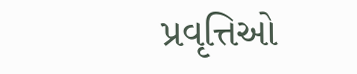પ્રવૃત્તિઓ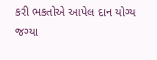કરી ભકતોએ આપેલ દાન યોગ્ય જગ્યા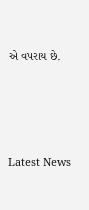એ વપરાય છે.






Latest News